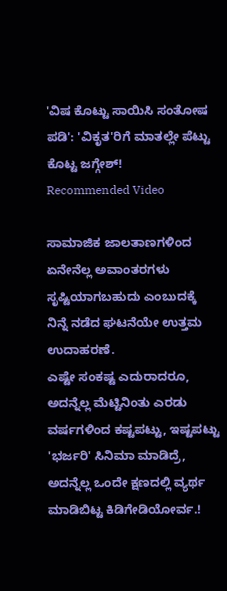'ವಿಷ ಕೊಟ್ಟು ಸಾಯಿಸಿ ಸಂತೋಷ ಪಡಿ': 'ವಿಕೃತ'ರಿಗೆ ಮಾತಲ್ಲೇ ಪೆಟ್ಟು ಕೊಟ್ಟ ಜಗ್ಗೇಶ್!
Recommended Video

ಸಾಮಾಜಿಕ ಜಾಲತಾಣಗಳಿಂದ ಏನೇನೆಲ್ಲ ಅವಾಂತರಗಳು ಸೃಷ್ಟಿಯಾಗಬಹುದು ಎಂಬುದಕ್ಕೆ ನಿನ್ನೆ ನಡೆದ ಘಟನೆಯೇ ಉತ್ತಮ ಉದಾಹರಣೆ.
ಎಷ್ಟೇ ಸಂಕಷ್ಟ ಎದುರಾದರೂ, ಅದನ್ನೆಲ್ಲ ಮೆಟ್ಟಿನಿಂತು ಎರಡು ವರ್ಷಗಳಿಂದ ಕಷ್ಟಪಟ್ಟು, ಇಷ್ಟಪಟ್ಟು 'ಭರ್ಜರಿ' ಸಿನಿಮಾ ಮಾಡಿದ್ರೆ, ಅದನ್ನೆಲ್ಲ ಒಂದೇ ಕ್ಷಣದಲ್ಲಿ ವ್ಯರ್ಥ ಮಾಡಿಬಿಟ್ಟ ಕಿಡಿಗೇಡಿಯೋರ್ವ.!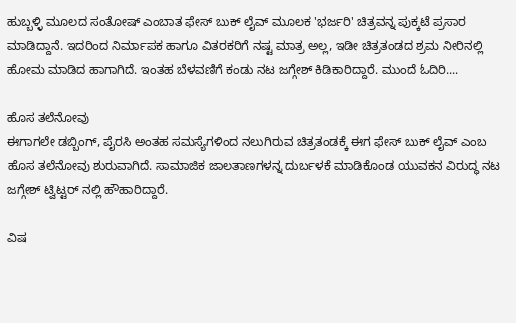ಹುಬ್ಬಳ್ಳಿ ಮೂಲದ ಸಂತೋಷ್ ಎಂಬಾತ ಫೇಸ್ ಬುಕ್ ಲೈವ್ ಮೂಲಕ 'ಭರ್ಜರಿ' ಚಿತ್ರವನ್ನ ಪುಕ್ಕಟೆ ಪ್ರಸಾರ ಮಾಡಿದ್ದಾನೆ. ಇದರಿಂದ ನಿರ್ಮಾಪಕ ಹಾಗೂ ವಿತರಕರಿಗೆ ನಷ್ಟ ಮಾತ್ರ ಅಲ್ಲ, ಇಡೀ ಚಿತ್ರತಂಡದ ಶ್ರಮ ನೀರಿನಲ್ಲಿ ಹೋಮ ಮಾಡಿದ ಹಾಗಾಗಿದೆ. ಇಂತಹ ಬೆಳವಣಿಗೆ ಕಂಡು ನಟ ಜಗ್ಗೇಶ್ ಕಿಡಿಕಾರಿದ್ದಾರೆ. ಮುಂದೆ ಓದಿರಿ....

ಹೊಸ ತಲೆನೋವು
ಈಗಾಗಲೇ ಡಬ್ಬಿಂಗ್, ಪೈರಸಿ ಅಂತಹ ಸಮಸ್ಯೆಗಳಿಂದ ನಲುಗಿರುವ ಚಿತ್ರತಂಡಕ್ಕೆ ಈಗ ಫೇಸ್ ಬುಕ್ ಲೈವ್ ಎಂಬ ಹೊಸ ತಲೆನೋವು ಶುರುವಾಗಿದೆ. ಸಾಮಾಜಿಕ ಜಾಲತಾಣಗಳನ್ನ ದುರ್ಬಳಕೆ ಮಾಡಿಕೊಂಡ ಯುವಕನ ವಿರುದ್ಧ ನಟ ಜಗ್ಗೇಶ್ ಟ್ವಿಟ್ಟರ್ ನಲ್ಲಿ ಹೌಹಾರಿದ್ದಾರೆ.

ವಿಷ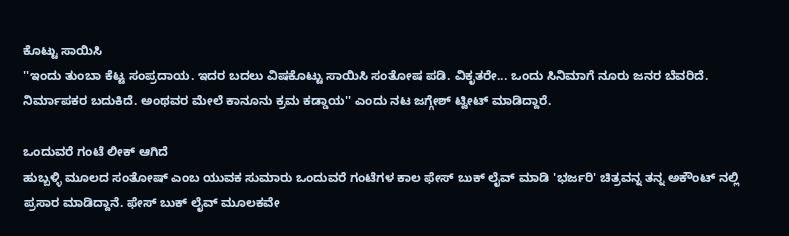ಕೊಟ್ಟು ಸಾಯಿಸಿ
''ಇಂದು ತುಂಬಾ ಕೆಟ್ಟ ಸಂಪ್ರದಾಯ. ಇದರ ಬದಲು ವಿಷಕೊಟ್ಟು ಸಾಯಿಸಿ ಸಂತೋಷ ಪಡಿ. ವಿಕೃತರೇ... ಒಂದು ಸಿನಿಮಾಗೆ ನೂರು ಜನರ ಬೆವರಿದೆ. ನಿರ್ಮಾಪಕರ ಬದುಕಿದೆ. ಅಂಥವರ ಮೇಲೆ ಕಾನೂನು ಕ್ರಮ ಕಡ್ಡಾಯ'' ಎಂದು ನಟ ಜಗ್ಗೇಶ್ ಟ್ವೀಟ್ ಮಾಡಿದ್ದಾರೆ.

ಒಂದುವರೆ ಗಂಟೆ ಲೀಕ್ ಆಗಿದೆ
ಹುಬ್ಬಳ್ಳಿ ಮೂಲದ ಸಂತೋಷ್ ಎಂಬ ಯುವಕ ಸುಮಾರು ಒಂದುವರೆ ಗಂಟೆಗಳ ಕಾಲ ಫೇಸ್ ಬುಕ್ ಲೈವ್ ಮಾಡಿ 'ಭರ್ಜರಿ' ಚಿತ್ರವನ್ನ ತನ್ನ ಅಕೌಂಟ್ ನಲ್ಲಿ ಪ್ರಸಾರ ಮಾಡಿದ್ದಾನೆ. ಫೇಸ್ ಬುಕ್ ಲೈವ್ ಮೂಲಕವೇ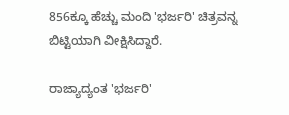856ಕ್ಕೂ ಹೆಚ್ಚು ಮಂದಿ 'ಭರ್ಜರಿ' ಚಿತ್ರವನ್ನ ಬಿಟ್ಟಿಯಾಗಿ ವೀಕ್ಷಿಸಿದ್ದಾರೆ.

ರಾಜ್ಯಾದ್ಯಂತ 'ಭರ್ಜರಿ'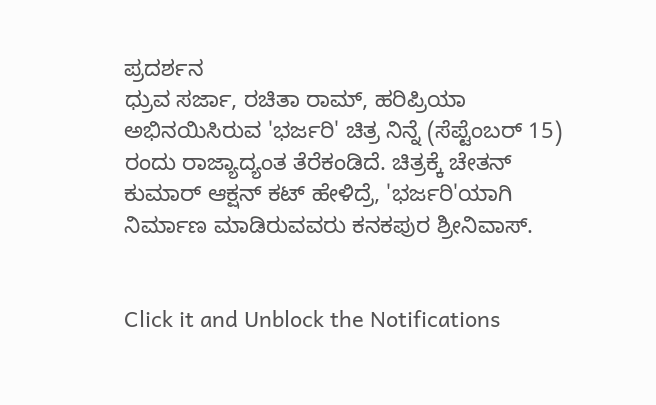ಪ್ರದರ್ಶನ
ಧ್ರುವ ಸರ್ಜಾ, ರಚಿತಾ ರಾಮ್, ಹರಿಪ್ರಿಯಾ ಅಭಿನಯಿಸಿರುವ 'ಭರ್ಜರಿ' ಚಿತ್ರ ನಿನ್ನೆ (ಸೆಪ್ಟೆಂಬರ್ 15) ರಂದು ರಾಜ್ಯಾದ್ಯಂತ ತೆರೆಕಂಡಿದೆ. ಚಿತ್ರಕ್ಕೆ ಚೇತನ್ ಕುಮಾರ್ ಆಕ್ಷನ್ ಕಟ್ ಹೇಳಿದ್ರೆ, 'ಭರ್ಜರಿ'ಯಾಗಿ ನಿರ್ಮಾಣ ಮಾಡಿರುವವರು ಕನಕಪುರ ಶ್ರೀನಿವಾಸ್.


Click it and Unblock the Notifications